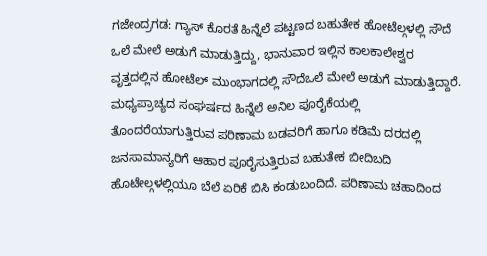ಗಜೇಂದ್ರಗಡ: ಗ್ಯಾಸ್ ಕೊರತೆ ಹಿನ್ನೆಲೆ ಪಟ್ಟಣದ ಬಹುತೇಕ ಹೋಟೆಲ್ಗಳಲ್ಲಿ ಸೌದೆ ಒಲೆ ಮೇಲೆ ಅಡುಗೆ ಮಾಡುತ್ತಿದ್ದು, ಭಾನುವಾರ ಇಲ್ಲಿನ ಕಾಲಕಾಲೇಶ್ವರ ವೃತ್ತದಲ್ಲಿನ ಹೋಟೆಲ್ ಮುಂಭಾಗದಲ್ಲಿ ಸೌದೆಒಲೆ ಮೇಲೆ ಅಡುಗೆ ಮಾಡುತ್ತಿದ್ದಾರೆ.
ಮಧ್ಯಪ್ರಾಚ್ಯದ ಸಂಘರ್ಷದ ಹಿನ್ನೆಲೆ ಅನಿಲ ಪೂರೈಕೆಯಲ್ಲಿ ತೊಂದರೆಯಾಗುತ್ತಿರುವ ಪರಿಣಾಮ ಬಡವರಿಗೆ ಹಾಗೂ ಕಡಿಮೆ ದರದಲ್ಲಿ ಜನಸಾಮಾನ್ಯರಿಗೆ ಆಹಾರ ಪೂರೈಸುತ್ತಿರುವ ಬಹುತೇಕ ಬೀದಿಬದಿ ಹೊಟೇಲ್ಗಳಲ್ಲಿಯೂ ಬೆಲೆ ಏರಿಕೆ ಬಿಸಿ ಕಂಡುಬಂದಿದೆ. ಪರಿಣಾಮ ಚಹಾದಿಂದ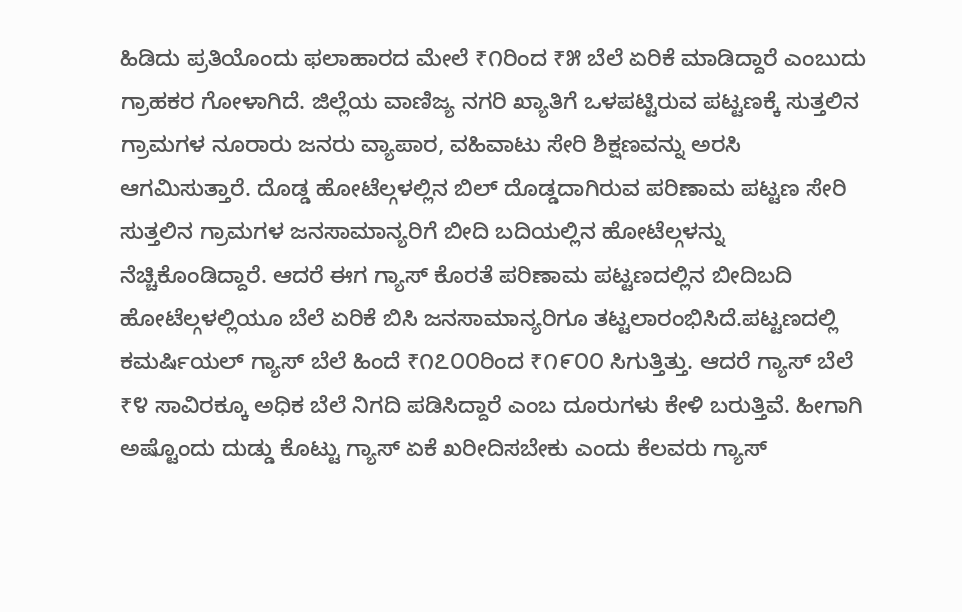ಹಿಡಿದು ಪ್ರತಿಯೊಂದು ಫಲಾಹಾರದ ಮೇಲೆ ₹೧ರಿಂದ ₹೫ ಬೆಲೆ ಏರಿಕೆ ಮಾಡಿದ್ದಾರೆ ಎಂಬುದು ಗ್ರಾಹಕರ ಗೋಳಾಗಿದೆ. ಜಿಲ್ಲೆಯ ವಾಣಿಜ್ಯ ನಗರಿ ಖ್ಯಾತಿಗೆ ಒಳಪಟ್ಟಿರುವ ಪಟ್ಟಣಕ್ಕೆ ಸುತ್ತಲಿನ ಗ್ರಾಮಗಳ ನೂರಾರು ಜನರು ವ್ಯಾಪಾರ, ವಹಿವಾಟು ಸೇರಿ ಶಿಕ್ಷಣವನ್ನು ಅರಸಿ ಆಗಮಿಸುತ್ತಾರೆ. ದೊಡ್ಡ ಹೋಟೆಲ್ಗಳಲ್ಲಿನ ಬಿಲ್ ದೊಡ್ಡದಾಗಿರುವ ಪರಿಣಾಮ ಪಟ್ಟಣ ಸೇರಿ ಸುತ್ತಲಿನ ಗ್ರಾಮಗಳ ಜನಸಾಮಾನ್ಯರಿಗೆ ಬೀದಿ ಬದಿಯಲ್ಲಿನ ಹೋಟೆಲ್ಗಳನ್ನು ನೆಚ್ಚಿಕೊಂಡಿದ್ದಾರೆ. ಆದರೆ ಈಗ ಗ್ಯಾಸ್ ಕೊರತೆ ಪರಿಣಾಮ ಪಟ್ಟಣದಲ್ಲಿನ ಬೀದಿಬದಿ ಹೋಟೆಲ್ಗಳಲ್ಲಿಯೂ ಬೆಲೆ ಏರಿಕೆ ಬಿಸಿ ಜನಸಾಮಾನ್ಯರಿಗೂ ತಟ್ಟಲಾರಂಭಿಸಿದೆ.ಪಟ್ಟಣದಲ್ಲಿ ಕಮರ್ಷಿಯಲ್ ಗ್ಯಾಸ್ ಬೆಲೆ ಹಿಂದೆ ₹೧೭೦೦ರಿಂದ ₹೧೯೦೦ ಸಿಗುತ್ತಿತ್ತು. ಆದರೆ ಗ್ಯಾಸ್ ಬೆಲೆ ₹೪ ಸಾವಿರಕ್ಕೂ ಅಧಿಕ ಬೆಲೆ ನಿಗದಿ ಪಡಿಸಿದ್ದಾರೆ ಎಂಬ ದೂರುಗಳು ಕೇಳಿ ಬರುತ್ತಿವೆ. ಹೀಗಾಗಿ ಅಷ್ಟೊಂದು ದುಡ್ಡು ಕೊಟ್ಟು ಗ್ಯಾಸ್ ಏಕೆ ಖರೀದಿಸಬೇಕು ಎಂದು ಕೆಲವರು ಗ್ಯಾಸ್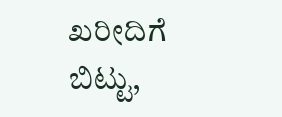ಖರೀದಿಗೆ ಬಿಟ್ಟು,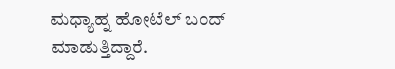ಮಧ್ಯಾಹ್ನ ಹೋಟೆಲ್ ಬಂದ್ ಮಾಡುತ್ತಿದ್ದಾರೆ.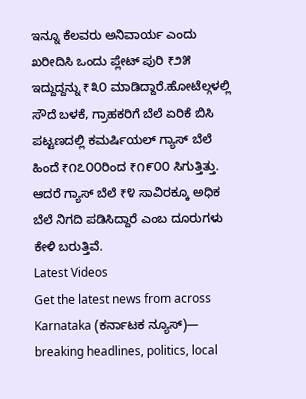ಇನ್ನೂ ಕೆಲವರು ಅನಿವಾರ್ಯ ಎಂದು ಖರೀದಿಸಿ ಒಂದು ಪ್ಲೇಟ್ ಪುರಿ ₹೨೫ ಇದ್ದುದ್ದನ್ನು ₹೩೦ ಮಾಡಿದ್ದಾರೆ.ಹೋಟೆಲ್ಗಳಲ್ಲಿ ಸೌದೆ ಬಳಕೆ, ಗ್ರಾಹಕರಿಗೆ ಬೆಲೆ ಏರಿಕೆ ಬಿಸಿ
ಪಟ್ಟಣದಲ್ಲಿ ಕಮರ್ಷಿಯಲ್ ಗ್ಯಾಸ್ ಬೆಲೆ ಹಿಂದೆ ₹೧೭೦೦ರಿಂದ ₹೧೯೦೦ ಸಿಗುತ್ತಿತ್ತು. ಆದರೆ ಗ್ಯಾಸ್ ಬೆಲೆ ₹೪ ಸಾವಿರಕ್ಕೂ ಅಧಿಕ ಬೆಲೆ ನಿಗದಿ ಪಡಿಸಿದ್ದಾರೆ ಎಂಬ ದೂರುಗಳು ಕೇಳಿ ಬರುತ್ತಿವೆ.
Latest Videos
Get the latest news from across Karnataka (ಕರ್ನಾಟಕ ನ್ಯೂಸ್)— breaking headlines, politics, local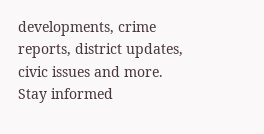developments, crime reports, district updates, civic issues and more. Stay informed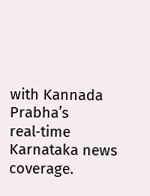with Kannada Prabha’s real‑time Karnataka news coverage.